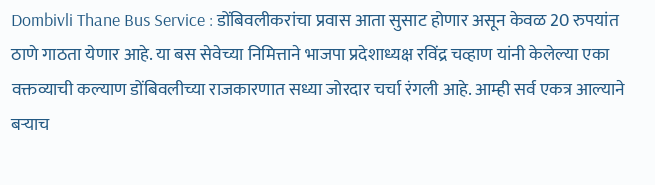Dombivli Thane Bus Service : डोंबिवलीकरांचा प्रवास आता सुसाट होणार असून केवळ 20 रुपयांत ठाणे गाठता येणार आहे. या बस सेवेच्या निमित्ताने भाजपा प्रदेशाध्यक्ष रविंद्र चव्हाण यांनी केलेल्या एका वक्तव्याची कल्याण डोंबिवलीच्या राजकारणात सध्या जोरदार चर्चा रंगली आहे. आम्ही सर्व एकत्र आल्याने बऱ्याच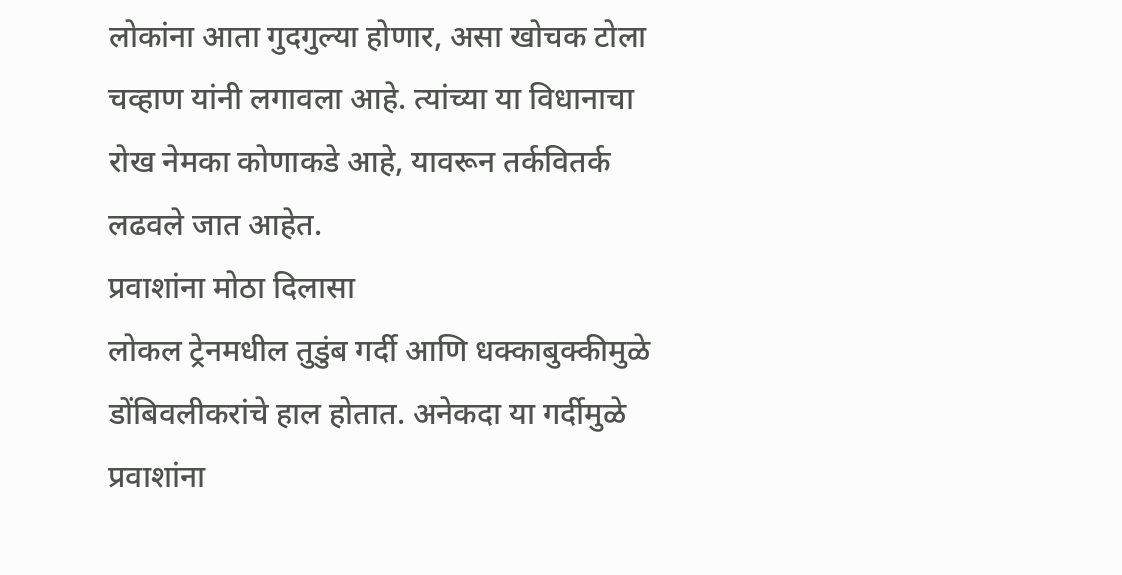लोकांना आता गुदगुल्या होणार, असा खोचक टोला चव्हाण यांनी लगावला आहे. त्यांच्या या विधानाचा रोख नेमका कोणाकडे आहे, यावरून तर्कवितर्क लढवले जात आहेत.
प्रवाशांना मोठा दिलासा
लोकल ट्रेनमधील तुडुंब गर्दी आणि धक्काबुक्कीमुळे डोंबिवलीकरांचे हाल होतात. अनेकदा या गर्दीमुळे प्रवाशांना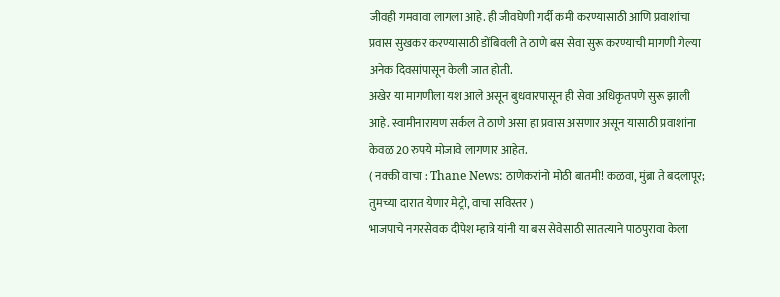जीवही गमवावा लागला आहे. ही जीवघेणी गर्दी कमी करण्यासाठी आणि प्रवाशांचा प्रवास सुखकर करण्यासाठी डोंबिवली ते ठाणे बस सेवा सुरू करण्याची मागणी गेल्या अनेक दिवसांपासून केली जात होती.
अखेर या मागणीला यश आले असून बुधवारपासून ही सेवा अधिकृतपणे सुरू झाली आहे. स्वामीनारायण सर्कल ते ठाणे असा हा प्रवास असणार असून यासाठी प्रवाशांना केवळ 20 रुपये मोजावे लागणार आहेत.
( नक्की वाचा : Thane News: ठाणेकरांनो मोठी बातमी! कळवा, मुंब्रा ते बदलापूर; तुमच्या दारात येणार मेट्रो, वाचा सविस्तर )
भाजपाचे नगरसेवक दीपेश म्हात्रे यांनी या बस सेवेसाठी सातत्याने पाठपुरावा केला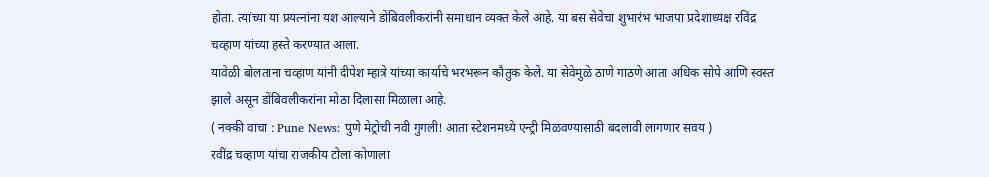होता. त्यांच्या या प्रयत्नांना यश आल्याने डोंबिवलीकरांनी समाधान व्यक्त केले आहे. या बस सेवेचा शुभारंभ भाजपा प्रदेशाध्यक्ष रविंद्र चव्हाण यांच्या हस्ते करण्यात आला.
यावेळी बोलताना चव्हाण यांनी दीपेश म्हात्रे यांच्या कार्याचे भरभरून कौतुक केले. या सेवेमुळे ठाणे गाठणे आता अधिक सोपे आणि स्वस्त झाले असून डोंबिवलीकरांना मोठा दिलासा मिळाला आहे.
( नक्की वाचा : Pune News: पुणे मेट्रोची नवी गुगली! आता स्टेशनमध्ये एन्ट्री मिळवण्यासाठी बदलावी लागणार सवय )
रवींद्र चव्हाण यांचा राजकीय टोला कोणाला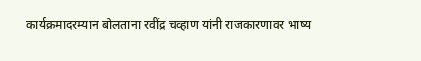कार्यक्रमादरम्यान बोलताना रवींद्र चव्हाण यांनी राजकारणावर भाष्य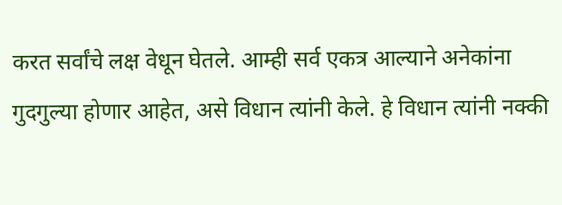करत सर्वांचे लक्ष वेधून घेतले. आम्ही सर्व एकत्र आल्याने अनेकांना गुदगुल्या होणार आहेत, असे विधान त्यांनी केले. हे विधान त्यांनी नक्की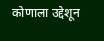कोणाला उद्देशून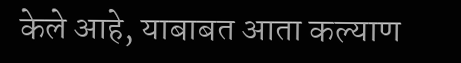केले आहे, याबाबत आता कल्याण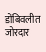डोंबिवलीत जोरदार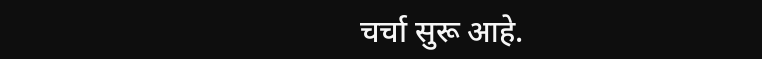चर्चा सुरू आहे.